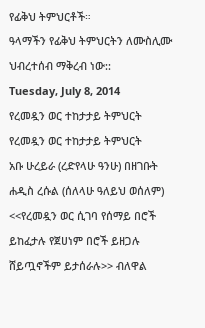የፊቅህ ትምህርቶች።
ዓላማችን የፊቅህ ትምህርትን ለሙስሊሙ ህብረተሰብ ማቅረብ ነው::
Tuesday, July 8, 2014
የረመዷን ወር ተከታታይ ትምህርት
የረመዷን ወር ተከታታይ ትምህርት
አቡ ሁረይራ (ረድየላሁ ዓንሁ) በዘገቡት ሐዲስ ረሱል (ሰለላሁ ዓለይህ ወሰለም)
<<የረመዷን ወር ሲገባ የሰማይ በሮች ይከፈታሉ የጀሀነም በሮች ይዘጋሉ ሸይጧኖችም ይታሰራሉ>> ብለዋል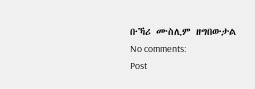ቡኻሪ ሙስሊም ዘግበውታል
No comments:
Post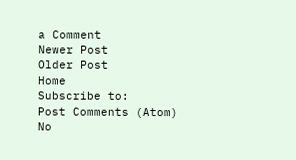a Comment
Newer Post
Older Post
Home
Subscribe to:
Post Comments (Atom)
No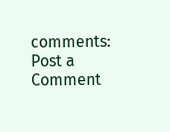comments:
Post a Comment